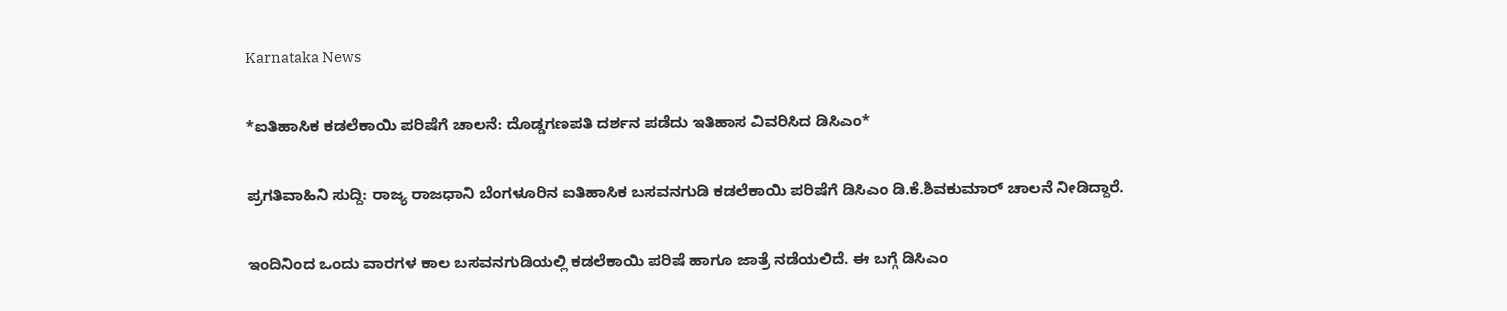Karnataka News

*ಐತಿಹಾಸಿಕ ಕಡಲೆಕಾಯಿ ಪರಿಷೆಗೆ ಚಾಲನೆ: ದೊಡ್ಡಗಣಪತಿ ದರ್ಶನ ಪಡೆದು ಇತಿಹಾಸ ವಿವರಿಸಿದ ಡಿಸಿಎಂ*

ಪ್ರಗತಿವಾಹಿನಿ ಸುದ್ದಿ: ರಾಜ್ಯ ರಾಜಧಾನಿ ಬೆಂಗಳೂರಿನ ಐತಿಹಾಸಿಕ ಬಸವನಗುಡಿ ಕಡಲೆಕಾಯಿ ಪರಿಷೆಗೆ ಡಿಸಿಎಂ ಡಿ.ಕೆ.ಶಿವಕುಮಾರ್ ಚಾಲನೆ ನೀಡಿದ್ದಾರೆ.

ಇಂದಿನಿಂದ ಒಂದು ವಾರಗಳ ಕಾಲ ಬಸವನಗುಡಿಯಲ್ಲಿ ಕಡಲೆಕಾಯಿ ಪರಿಷೆ ಹಾಗೂ ಜಾತ್ರೆ ನಡೆಯಲಿದೆ. ಈ ಬಗ್ಗೆ ಡಿಸಿಎಂ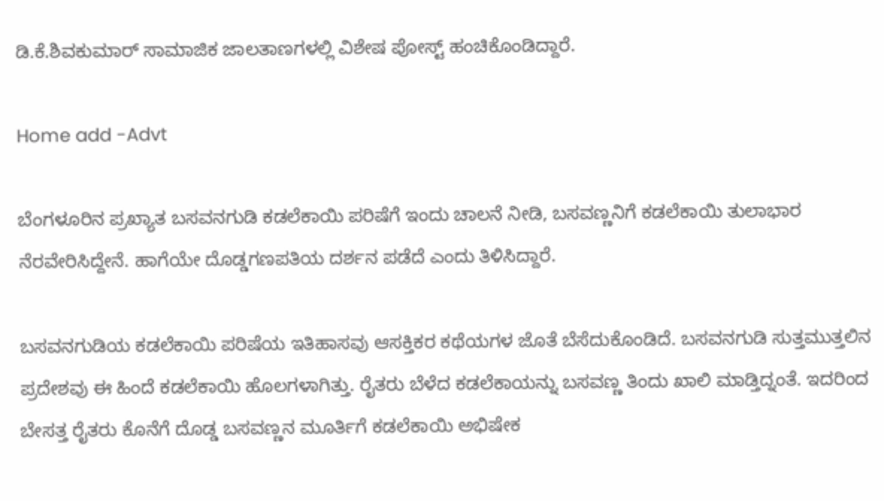ಡಿ.ಕೆ.ಶಿವಕುಮಾರ್ ಸಾಮಾಜಿಕ ಜಾಲತಾಣಗಳಲ್ಲಿ ವಿಶೇಷ ಪೋಸ್ಟ್ ಹಂಚಿಕೊಂಡಿದ್ದಾರೆ.

Home add -Advt

ಬೆಂಗಳೂರಿನ ‌ಪ್ರಖ್ಯಾತ ಬಸವನಗುಡಿ ಕಡಲೆಕಾಯಿ ಪರಿಷೆಗೆ ಇಂದು ಚಾಲನೆ ನೀಡಿ, ಬಸವಣ್ಣನಿಗೆ ಕಡಲೆಕಾಯಿ ತುಲಾಭಾರ ನೆರವೇರಿಸಿದ್ದೇನೆ. ಹಾಗೆಯೇ ದೊಡ್ಡಗಣಪತಿಯ ದರ್ಶನ ಪಡೆದೆ ಎಂದು ತಿಳಿಸಿದ್ದಾರೆ.

ಬಸವನಗುಡಿಯ ಕಡಲೆಕಾಯಿ ಪರಿಷೆಯ ಇತಿಹಾಸವು ಆಸಕ್ತಿಕರ ಕಥೆಯಗಳ ಜೊತೆ ಬೆಸೆದುಕೊಂಡಿದೆ. ಬಸವನಗುಡಿ ಸುತ್ತಮುತ್ತಲಿನ ಪ್ರದೇಶವು ‌ಈ‌ ಹಿಂದೆ ಕಡಲೆಕಾಯಿ ಹೊಲಗಳಾಗಿತ್ತು. ರೈತರು ಬೆಳೆದ ಕಡಲೆಕಾಯನ್ನು ಬಸವಣ್ಣ ತಿಂದು ಖಾಲಿ ಮಾಡ್ತಿದ್ನಂತೆ. ಇದರಿಂದ ಬೇಸತ್ತ ರೈತರು ಕೊನೆಗೆ ದೊಡ್ಡ ಬಸವಣ್ಣನ ಮೂರ್ತಿಗೆ ಕಡಲೆಕಾಯಿ ಅಭಿಷೇಕ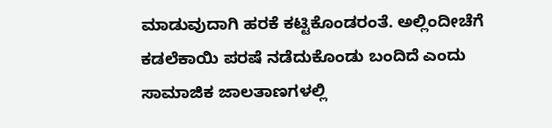ಮಾಡುವುದಾಗಿ ಹರಕೆ ಕಟ್ಟಿಕೊಂಡರಂತೆ. ಅಲ್ಲಿಂದೀಚೆಗೆ ಕಡಲೆಕಾಯಿ ಪರಷೆ ನಡೆದುಕೊಂಡು ಬಂದಿದೆ ಎಂದು ಸಾಮಾಜಿಕ ಜಾಲತಾಣಗಳಲ್ಲಿ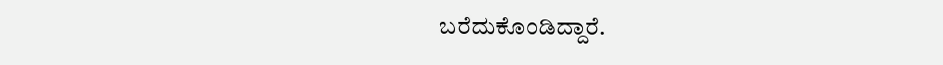ಬರೆದುಕೊಂಡಿದ್ದಾರೆ.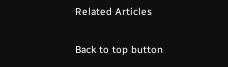Related Articles

Back to top button